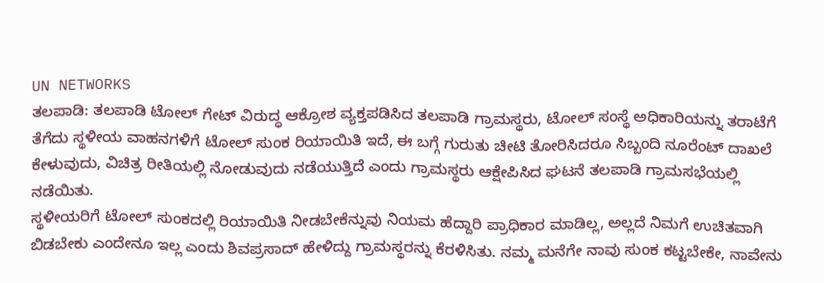UN NETWORKS
ತಲಪಾಡಿ: ತಲಪಾಡಿ ಟೋಲ್ ಗೇಟ್ ವಿರುದ್ಧ ಆಕ್ರೋಶ ವ್ಯಕ್ತಪಡಿಸಿದ ತಲಪಾಡಿ ಗ್ರಾಮಸ್ಥರು, ಟೋಲ್ ಸಂಸ್ಥೆ ಅಧಿಕಾರಿಯನ್ನು ತರಾಟೆಗೆ ತೆಗೆದು ಸ್ಥಳೀಯ ವಾಹನಗಳಿಗೆ ಟೋಲ್ ಸುಂಕ ರಿಯಾಯಿತಿ ಇದೆ, ಈ ಬಗ್ಗೆ ಗುರುತು ಚೀಟಿ ತೋರಿಸಿದರೂ ಸಿಬ್ಬಂದಿ ನೂರೆಂಟ್ ದಾಖಲೆ ಕೇಳುವುದು, ವಿಚಿತ್ರ ರೀತಿಯಲ್ಲಿ ನೋಡುವುದು ನಡೆಯುತ್ತಿದೆ ಎಂದು ಗ್ರಾಮಸ್ಥರು ಆಕ್ಷೇಪಿಸಿದ ಘಟನೆ ತಲಪಾಡಿ ಗ್ರಾಮಸಭೆಯಲ್ಲಿ ನಡೆಯಿತು.
ಸ್ಥಳೀಯರಿಗೆ ಟೋಲ್ ಸುಂಕದಲ್ಲಿ ರಿಯಾಯಿತಿ ನೀಡಬೇಕೆನ್ನುವು ನಿಯಮ ಹೆದ್ದಾರಿ ಪ್ರಾಧಿಕಾರ ಮಾಡಿಲ್ಲ, ಅಲ್ಲದೆ ನಿಮಗೆ ಉಚಿತವಾಗಿ ಬಿಡಬೇಕು ಎಂದೇನೂ ಇಲ್ಲ ಎಂದು ಶಿವಪ್ರಸಾದ್ ಹೇಳಿದ್ದು ಗ್ರಾಮಸ್ಥರನ್ನು ಕೆರಳಿಸಿತು. ನಮ್ಮ ಮನೆಗೇ ನಾವು ಸುಂಕ ಕಟ್ಟಬೇಕೇ, ನಾವೇನು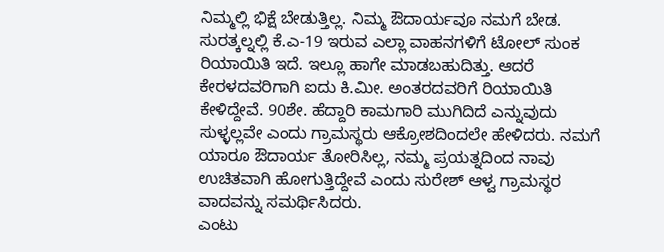ನಿಮ್ಮಲ್ಲಿ ಭಿಕ್ಷೆ ಬೇಡುತ್ತಿಲ್ಲ. ನಿಮ್ಮ ಔದಾರ್ಯವೂ ನಮಗೆ ಬೇಡ. ಸುರತ್ಕಲ್ನಲ್ಲಿ ಕೆ.ಎ-19 ಇರುವ ಎಲ್ಲಾ ವಾಹನಗಳಿಗೆ ಟೋಲ್ ಸುಂಕ ರಿಯಾಯಿತಿ ಇದೆ. ಇಲ್ಲೂ ಹಾಗೇ ಮಾಡಬಹುದಿತ್ತು. ಆದರೆ ಕೇರಳದವರಿಗಾಗಿ ಐದು ಕಿ.ಮೀ. ಅಂತರದವರಿಗೆ ರಿಯಾಯಿತಿ ಕೇಳಿದ್ದೇವೆ. 90ಶೇ. ಹೆದ್ದಾರಿ ಕಾಮಗಾರಿ ಮುಗಿದಿದೆ ಎನ್ನುವುದು ಸುಳ್ಳಲ್ಲವೇ ಎಂದು ಗ್ರಾಮಸ್ಥರು ಆಕ್ರೋಶದಿಂದಲೇ ಹೇಳಿದರು. ನಮಗೆ ಯಾರೂ ಔದಾರ್ಯ ತೋರಿಸಿಲ್ಲ, ನಮ್ಮ ಪ್ರಯತ್ನದಿಂದ ನಾವು ಉಚಿತವಾಗಿ ಹೋಗುತ್ತಿದ್ದೇವೆ ಎಂದು ಸುರೇಶ್ ಆಳ್ವ ಗ್ರಾಮಸ್ಥರ ವಾದವನ್ನು ಸಮರ್ಥಿಸಿದರು.
ಎಂಟು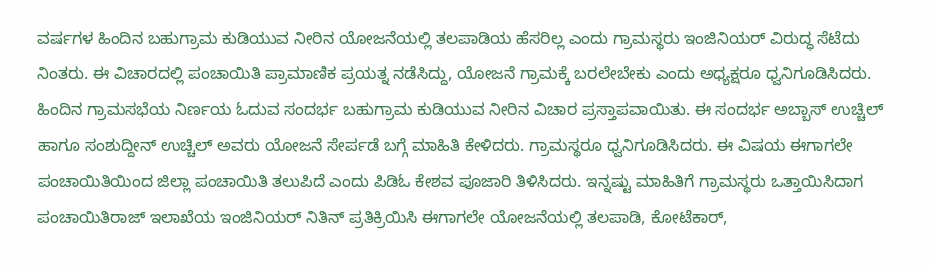ವರ್ಷಗಳ ಹಿಂದಿನ ಬಹುಗ್ರಾಮ ಕುಡಿಯುವ ನೀರಿನ ಯೋಜನೆಯಲ್ಲಿ ತಲಪಾಡಿಯ ಹೆಸರಿಲ್ಲ ಎಂದು ಗ್ರಾಮಸ್ಥರು ಇಂಜಿನಿಯರ್ ವಿರುದ್ಧ ಸೆಟೆದು ನಿಂತರು. ಈ ವಿಚಾರದಲ್ಲಿ ಪಂಚಾಯಿತಿ ಪ್ರಾಮಾಣಿಕ ಪ್ರಯತ್ನ ನಡೆಸಿದ್ದು, ಯೋಜನೆ ಗ್ರಾಮಕ್ಕೆ ಬರಲೇಬೇಕು ಎಂದು ಅಧ್ಯಕ್ಷರೂ ಧ್ವನಿಗೂಡಿಸಿದರು.
ಹಿಂದಿನ ಗ್ರಾಮಸಭೆಯ ನಿರ್ಣಯ ಓದುವ ಸಂದರ್ಭ ಬಹುಗ್ರಾಮ ಕುಡಿಯುವ ನೀರಿನ ವಿಚಾರ ಪ್ರಸ್ತಾಪವಾಯಿತು. ಈ ಸಂದರ್ಭ ಅಬ್ಬಾಸ್ ಉಚ್ಚಿಲ್ ಹಾಗೂ ಸಂಶುದ್ದೀನ್ ಉಚ್ಚಿಲ್ ಅವರು ಯೋಜನೆ ಸೇರ್ಪಡೆ ಬಗ್ಗೆ ಮಾಹಿತಿ ಕೇಳಿದರು. ಗ್ರಾಮಸ್ಥರೂ ಧ್ವನಿಗೂಡಿಸಿದರು. ಈ ವಿಷಯ ಈಗಾಗಲೇ ಪಂಚಾಯಿತಿಯಿಂದ ಜಿಲ್ಲಾ ಪಂಚಾಯಿತಿ ತಲುಪಿದೆ ಎಂದು ಪಿಡಿಓ ಕೇಶವ ಪೂಜಾರಿ ತಿಳಿಸಿದರು. ಇನ್ನಷ್ಟು ಮಾಹಿತಿಗೆ ಗ್ರಾಮಸ್ಥರು ಒತ್ತಾಯಿಸಿದಾಗ ಪಂಚಾಯಿತಿರಾಜ್ ಇಲಾಖೆಯ ಇಂಜಿನಿಯರ್ ನಿತಿನ್ ಪ್ರತಿಕ್ರಿಯಿಸಿ ಈಗಾಗಲೇ ಯೋಜನೆಯಲ್ಲಿ ತಲಪಾಡಿ, ಕೋಟೆಕಾರ್,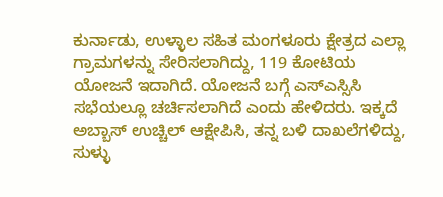ಕುರ್ನಾಡು, ಉಳ್ಳಾಲ ಸಹಿತ ಮಂಗಳೂರು ಕ್ಷೇತ್ರದ ಎಲ್ಲಾ ಗ್ರಾಮಗಳನ್ನು ಸೇರಿಸಲಾಗಿದ್ದು, 119 ಕೋಟಿಯ ಯೋಜನೆ ಇದಾಗಿದೆ. ಯೋಜನೆ ಬಗ್ಗೆ ಎಸ್ಎಸ್ಸಿಸಿ ಸಭೆಯಲ್ಲೂ ಚರ್ಚಿಸಲಾಗಿದೆ ಎಂದು ಹೇಳಿದರು. ಇಕ್ಕದೆ ಅಬ್ಬಾಸ್ ಉಚ್ಚಿಲ್ ಆಕ್ಷೇಪಿಸಿ, ತನ್ನ ಬಳಿ ದಾಖಲೆಗಳಿದ್ದು, ಸುಳ್ಳು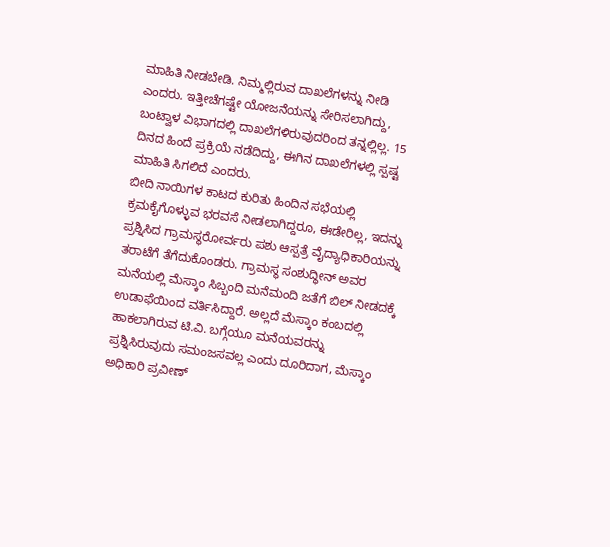ಮಾಹಿತಿ ನೀಡಬೇಡಿ. ನಿಮ್ಮಲ್ಲಿರುವ ದಾಖಲೆಗಳನ್ನು ನೀಡಿ ಎಂದರು. ಇತ್ತೀಚೆಗಷ್ಟೇ ಯೋಜನೆಯನ್ನು ಸೇರಿಸಲಾಗಿದ್ದು, ಬಂಟ್ವಾಳ ವಿಭಾಗದಲ್ಲಿ ದಾಖಲೆಗಳಿರುವುದರಿಂದ ತನ್ನಲ್ಲಿಲ್ಲ. 15 ದಿನದ ಹಿಂದೆ ಪ್ರಕ್ರಿಯೆ ನಡೆದಿದ್ದು, ಈಗಿನ ದಾಖಲೆಗಳಲ್ಲಿ ಸ್ಪಷ್ಟ ಮಾಹಿತಿ ಸಿಗಲಿದೆ ಎಂದರು.
ಬೀದಿ ನಾಯಿಗಳ ಕಾಟದ ಕುರಿತು ಹಿಂದಿನ ಸಭೆಯಲ್ಲಿ ಕ್ರಮಕೈಗೊಳ್ಳುವ ಭರವಸೆ ನೀಡಲಾಗಿದ್ದರೂ, ಈಡೇರಿಲ್ಲ, ಇದನ್ನು ಪ್ರಶ್ನಿಸಿದ ಗ್ರಾಮಸ್ಥರೋರ್ವರು ಪಶು ಆಸ್ಪತ್ರೆ ವೈದ್ಯಾಧಿಕಾರಿಯನ್ನು ತರಾಟೆಗೆ ತೆಗೆದುಕೊಂಡರು. ಗ್ರಾಮಸ್ಥ ಸಂಶುದ್ಧೀನ್ ಅವರ ಮನೆಯಲ್ಲಿ ಮೆಸ್ಕಾಂ ಸಿಬ್ಬಂದಿ ಮನೆಮಂದಿ ಜತೆಗೆ ಬಿಲ್ ನೀಡದಕ್ಕೆ ಉಡಾಫೆಯಿಂದ ವರ್ತಿಸಿದ್ದಾರೆ. ಅಲ್ಲದೆ ಮೆಸ್ಕಾಂ ಕಂಬದಲ್ಲಿ ಹಾಕಲಾಗಿರುವ ಟಿ.ವಿ. ಬಗ್ಗೆಯೂ ಮನೆಯವರನ್ನು ಪ್ರಶ್ನಿಸಿರುವುದು ಸಮಂಜಸವಲ್ಲ ಎಂದು ದೂರಿದಾಗ, ಮೆಸ್ಕಾಂ ಅಧಿಕಾರಿ ಪ್ರವೀಣ್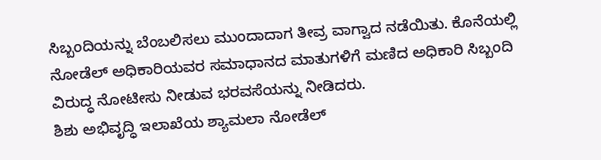ಸಿಬ್ಬಂದಿಯನ್ನು ಬೆಂಬಲಿಸಲು ಮುಂದಾದಾಗ ತೀವ್ರ ವಾಗ್ವಾದ ನಡೆಯಿತು. ಕೊನೆಯಲ್ಲಿ ನೋಡೆಲ್ ಅಧಿಕಾರಿಯವರ ಸಮಾಧಾನದ ಮಾತುಗಳಿಗೆ ಮಣಿದ ಅಧಿಕಾರಿ ಸಿಬ್ಬಂದಿ ವಿರುದ್ಧ ನೋಟೀಸು ನೀಡುವ ಭರವಸೆಯನ್ನು ನೀಡಿದರು.
ಶಿಶು ಅಭಿವೃದ್ಧಿ ಇಲಾಖೆಯ ಶ್ಯಾಮಲಾ ನೋಡೆಲ್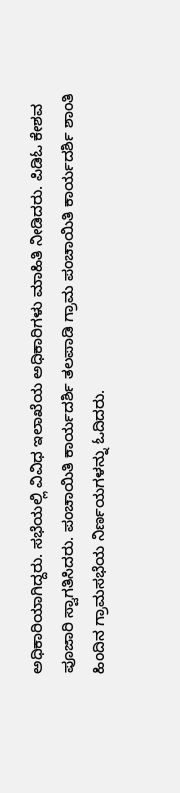ಅಧಿಕಾರಿಯಾಗಿದ್ದರು. ಸಭೆಯಲ್ಲಿ ವಿವಿಧ ಇಲಾಖೆಯ ಅಧಿಕಾರಿಗಳು ಮಾಹಿತಿ ನೀಡಿದರು. ಪಿಡಿಓ ಕೇಶವ ಪೂಜಾರಿ ಸ್ವಾಗತಿಸಿದರು. ಪಂಚಾಯಿತಿ ಕಾರ್ಯದರ್ಶಿ ತಲಪಾಡಿ ಗ್ರಾಮ ಪಂಚಾಯಿತಿ ಕಾರ್ಯದರ್ಶಿ ಶಾಂತಿ ಹಿಂದಿನ ಗ್ರಾಮಸಭೆಯ ನಿರ್ಣಯಗಳನ್ನು ಓದಿದರು.